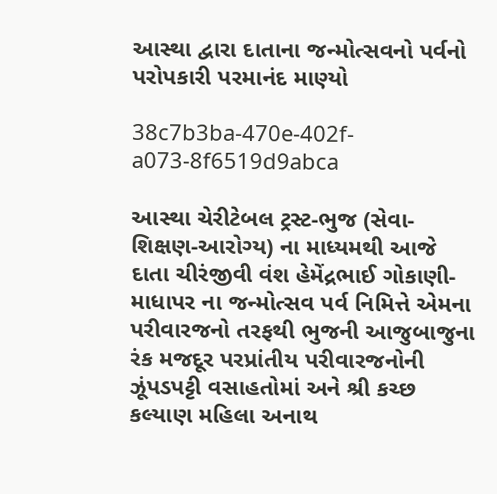આસ્થા દ્વારા દાતાના જન્મોત્સવનો પર્વનો પરોપકારી પરમાનંદ માણ્યો

38c7b3ba-470e-402f-a073-8f6519d9abca

આસ્થા ચેરીટેબલ ટ્રસ્ટ-ભુજ (સેવા-શિક્ષણ-આરોગ્ય) ના માધ્યમથી આજે દાતા ચીરંજીવી વંશ હેમેંદ્રભાઈ ગોકાણી-માધાપર ના જન્મોત્સવ પર્વ નિમિત્તે એમના પરીવારજનો તરફથી ભુજની આજુબાજુના રંક મજદૂર પરપ્રાંતીય પરીવારજનોની ઝૂંપડપટ્ટી વસાહતોમાં અને શ્રી કચ્છ કલ્યાણ મહિલા અનાથ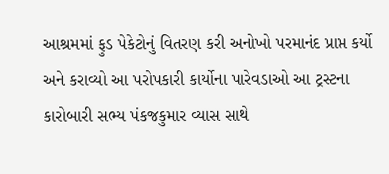આશ્રમમાં ફુડ પેકેટોનું વિતરણ કરી અનોખો પરમાનંદ પ્રાપ્ત કર્યો અને કરાવ્યો આ પરોપકારી કાર્યોના પારેવડાઓ આ ટ્રસ્ટના કારોબારી સભ્ય પંકજકુમાર વ્યાસ સાથે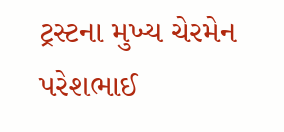ટ્રસ્ટના મુખ્ય ચેરમેન પરેશભાઈ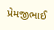પ્રેમજીભાઈ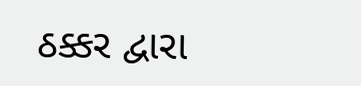ઠક્કર દ્વારા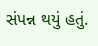સંપન્ન થયું હતું.